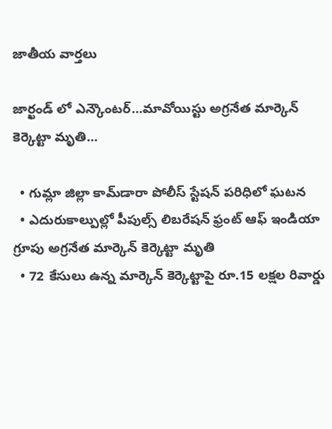జాతీయ వార్తలు

జార్ఖండ్ లో ఎన్కౌంటర్…మావోయిస్టు అగ్రనేత మార్కెన్ కెర్కెట్టా మృతి…

  • గుమ్లా జిల్లా కామ్‌డారా పోలీస్ స్టేషన్ పరిధిలో ఘటన
  • ఎదురుకాల్పుల్లో పీపుల్స్ లిబరేషన్ ఫ్రంట్ ఆఫ్ ఇండియా గ్రూపు అగ్రనేత మార్కెన్ కెర్కెట్టా మృతి
  • 72 కేసులు ఉన్న మార్కెన్ కెర్కెట్టాపై రూ.15 లక్షల రివార్డు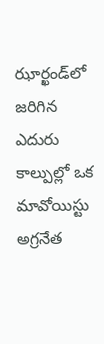ఝార్ఖండ్‌లో జరిగిన ఎదురు కాల్పుల్లో ఒక మావోయిస్టు అగ్రనేత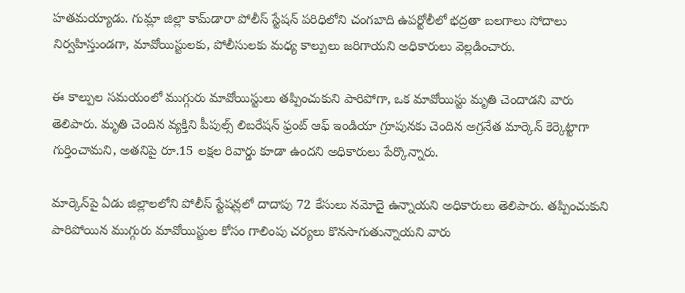హతమయ్యాడు. గుమ్లా జిల్లా కామ్‌డారా పోలీస్ స్టేషన్ పరిధిలోని చంగబాది ఉపర్టోలీలో భద్రతా బలగాలు సోదాలు నిర్వహిస్తుండగా, మావోయిస్టులకు, పోలీసులకు మధ్య కాల్పులు జరిగాయని అధికారులు వెల్లడించారు.

ఈ కాల్పుల సమయంలో ముగ్గురు మావోయిస్టులు తప్పించుకుని పారిపోగా, ఒక మావోయిస్టు మృతి చెందాడని వారు తెలిపారు. మృతి చెందిన వ్యక్తిని పీపుల్స్ లిబరేషన్ ఫ్రంట్ ఆఫ్ ఇండియా గ్రూపునకు చెందిన అగ్రనేత మార్కెన్ కెర్కెట్టాగా గుర్తించామని, అతనిపై రూ.15 లక్షల రివార్డు కూడా ఉందని అధికారులు పేర్కొన్నారు.

మార్కెన్‌పై ఏడు జిల్లాలలోని పోలీస్ స్టేషన్లలో దాదాపు 72 కేసులు నమోదై ఉన్నాయని అధికారులు తెలిపారు. తప్పించుకుని పారిపోయిన ముగ్గురు మావోయిస్టుల కోసం గాలింపు చర్యలు కొనసాగుతున్నాయని వారు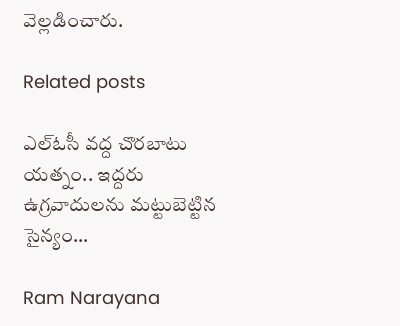వెల్లడించారు.

Related posts

ఎల్ఓసీ వద్ద చొరబాటు యత్నం.. ఇద్దరు ఉగ్రవాదులను మట్టుబెట్టిన సైన్యం…

Ram Narayana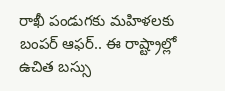రాఖీ పండుగకు మహిళలకు బంపర్ ఆఫర్.. ఈ రాష్ట్రాల్లో ఉచిత బస్సు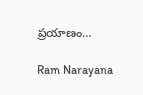ప్రయాణం…

Ram Narayana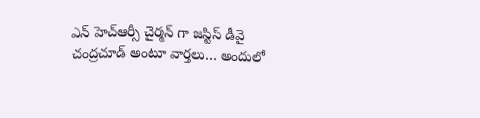ఎన్ హెచ్ఆర్సీ చైర్మన్ గా జస్టిస్ డీవై చంద్రచూడ్ అంటూ వార్తలు… అందులో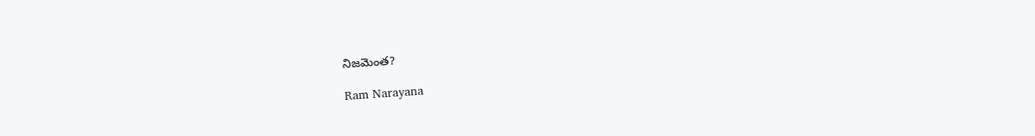నిజమెంత?

Ram Narayana